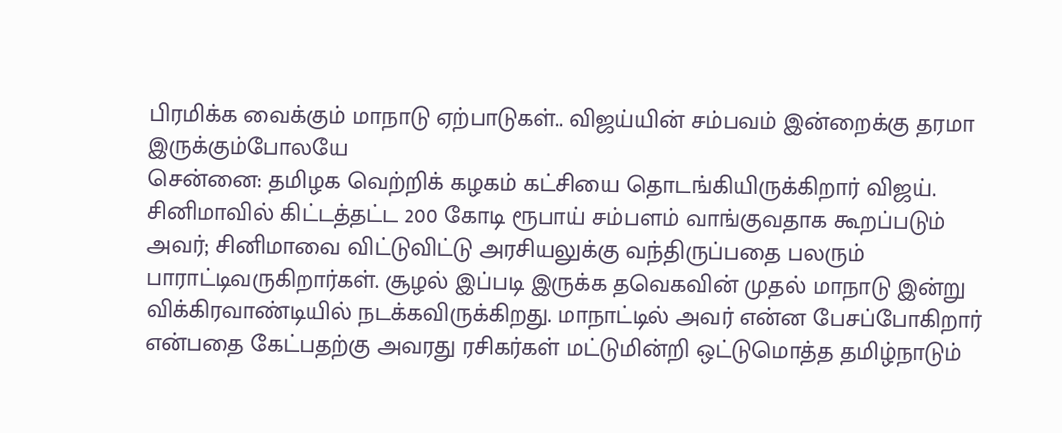பிரமிக்க வைக்கும் மாநாடு ஏற்பாடுகள்.. விஜய்யின் சம்பவம் இன்றைக்கு தரமா இருக்கும்போலயே
சென்னை: தமிழக வெற்றிக் கழகம் கட்சியை தொடங்கியிருக்கிறார் விஜய். சினிமாவில் கிட்டத்தட்ட 200 கோடி ரூபாய் சம்பளம் வாங்குவதாக கூறப்படும் அவர்; சினிமாவை விட்டுவிட்டு அரசியலுக்கு வந்திருப்பதை பலரும் பாராட்டிவருகிறார்கள். சூழல் இப்படி இருக்க தவெகவின் முதல் மாநாடு இன்று விக்கிரவாண்டியில் நடக்கவிருக்கிறது. மாநாட்டில் அவர் என்ன பேசப்போகிறார் என்பதை கேட்பதற்கு அவரது ரசிகர்கள் மட்டுமின்றி ஒட்டுமொத்த தமிழ்நாடும்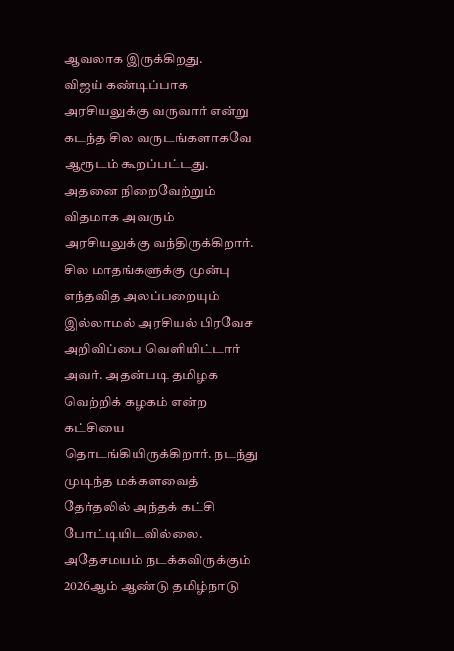ஆவலாக இருக்கிறது.
விஜய் கண்டிப்பாக அரசியலுக்கு வருவார் என்று கடந்த சில வருடங்களாகவே ஆரூடம் கூறப்பட்டது. அதனை நிறைவேற்றும் விதமாக அவரும் அரசியலுக்கு வந்திருக்கிறார். சில மாதங்களுக்கு முன்பு எந்தவித அலப்பறையும் இல்லாமல் அரசியல் பிரவேச அறிவிப்பை வெளியிட்டார் அவர். அதன்படி தமிழக வெற்றிக் கழகம் என்ற கட்சியை தொடங்கியிருக்கிறார். நடந்து முடிந்த மக்களவைத் தேர்தலில் அந்தக் கட்சி போட்டியிடவில்லை. அதேசமயம் நடக்கவிருக்கும் 2026ஆம் ஆண்டு தமிழ்நாடு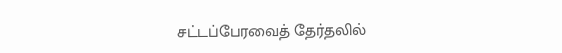சட்டப்பேரவைத் தேர்தலில்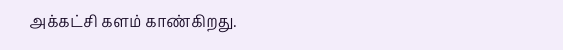அக்கட்சி களம் காண்கிறது.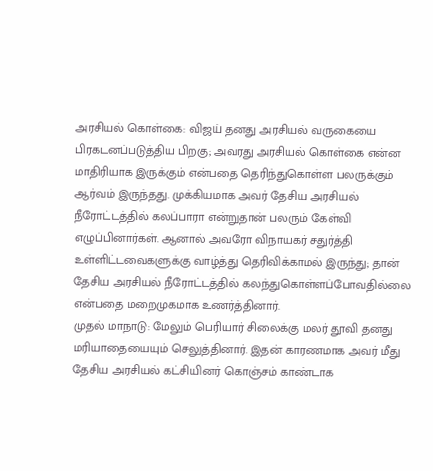அரசியல் கொள்கை: விஜய் தனது அரசியல் வருகையை பிரகடனப்படுத்திய பிறகு; அவரது அரசியல் கொள்கை என்ன மாதிரியாக இருக்கும் என்பதை தெரிந்துகொள்ள பலருக்கும் ஆர்வம் இருந்தது. முக்கியமாக அவர் தேசிய அரசியல் நீரோட்டத்தில் கலப்பாரா என்றுதான் பலரும் கேள்வி எழுப்பினார்கள். ஆனால் அவரோ விநாயகர் சதுர்த்தி உள்ளிட்டவைகளுக்கு வாழ்த்து தெரிவிக்காமல் இருந்து; தான் தேசிய அரசியல் நீரோட்டத்தில் கலந்துகொள்ளப்போவதில்லை என்பதை மறைமுகமாக உணர்த்தினார்.
முதல் மாநாடு: மேலும் பெரியார் சிலைக்கு மலர் தூவி தனது மரியாதையையும் செலுத்தினார். இதன் காரணமாக அவர் மீது தேசிய அரசியல் கட்சியினர் கொஞ்சம் காண்டாக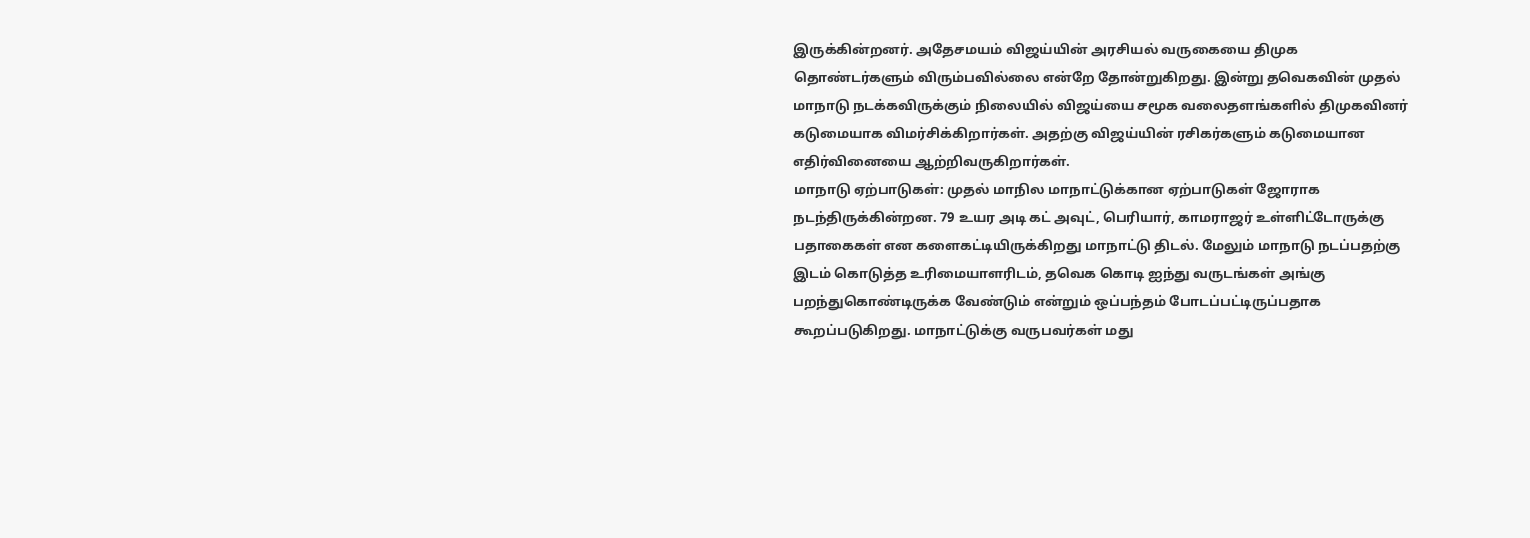இருக்கின்றனர். அதேசமயம் விஜய்யின் அரசியல் வருகையை திமுக தொண்டர்களும் விரும்பவில்லை என்றே தோன்றுகிறது. இன்று தவெகவின் முதல் மாநாடு நடக்கவிருக்கும் நிலையில் விஜய்யை சமூக வலைதளங்களில் திமுகவினர் கடுமையாக விமர்சிக்கிறார்கள். அதற்கு விஜய்யின் ரசிகர்களும் கடுமையான எதிர்வினையை ஆற்றிவருகிறார்கள்.
மாநாடு ஏற்பாடுகள்: முதல் மாநில மாநாட்டுக்கான ஏற்பாடுகள் ஜோராக நடந்திருக்கின்றன. 79 உயர அடி கட் அவுட், பெரியார், காமராஜர் உள்ளிட்டோருக்கு பதாகைகள் என களைகட்டியிருக்கிறது மாநாட்டு திடல். மேலும் மாநாடு நடப்பதற்கு இடம் கொடுத்த உரிமையாளரிடம், தவெக கொடி ஐந்து வருடங்கள் அங்கு பறந்துகொண்டிருக்க வேண்டும் என்றும் ஒப்பந்தம் போடப்பட்டிருப்பதாக கூறப்படுகிறது. மாநாட்டுக்கு வருபவர்கள் மது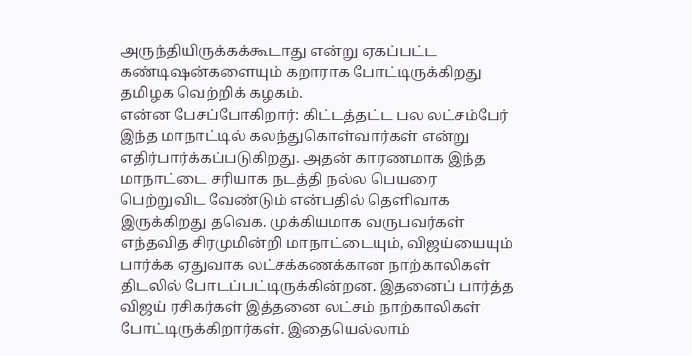அருந்தியிருக்கக்கூடாது என்று ஏகப்பட்ட கண்டிஷன்களையும் கறாராக போட்டிருக்கிறது தமிழக வெற்றிக் கழகம்.
என்ன பேசப்போகிறார்: கிட்டத்தட்ட பல லட்சம்பேர் இந்த மாநாட்டில் கலந்துகொள்வார்கள் என்று எதிர்பார்க்கப்படுகிறது. அதன் காரணமாக இந்த மாநாட்டை சரியாக நடத்தி நல்ல பெயரை பெற்றுவிட வேண்டும் என்பதில் தெளிவாக இருக்கிறது தவெக. முக்கியமாக வருபவர்கள் எந்தவித சிரமுமின்றி மாநாட்டையும், விஜய்யையும் பார்க்க ஏதுவாக லட்சக்கணக்கான நாற்காலிகள் திடலில் போடப்பட்டிருக்கின்றன. இதனைப் பார்த்த விஜய் ரசிகர்கள் இத்தனை லட்சம் நாற்காலிகள் போட்டிருக்கிறார்கள். இதையெல்லாம்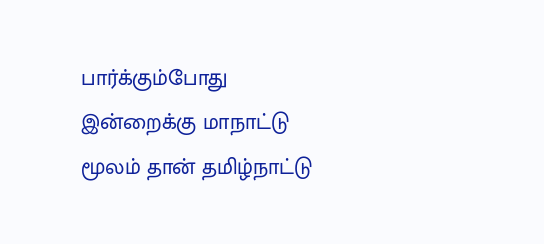பார்க்கும்போது இன்றைக்கு மாநாட்டு மூலம் தான் தமிழ்நாட்டு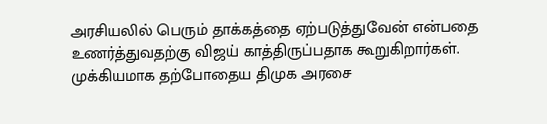அரசியலில் பெரும் தாக்கத்தை ஏற்படுத்துவேன் என்பதை உணர்த்துவதற்கு விஜய் காத்திருப்பதாக கூறுகிறார்கள்.
முக்கியமாக தற்போதைய திமுக அரசை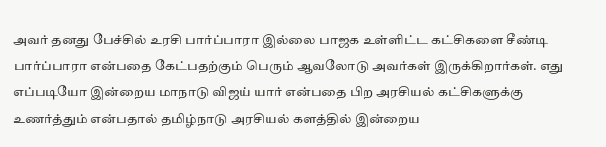அவர் தனது பேச்சில் உரசி பார்ப்பாரா இல்லை பாஜக உள்ளிட்ட கட்சிகளை சீண்டி பார்ப்பாரா என்பதை கேட்பதற்கும் பெரும் ஆவலோடு அவர்கள் இருக்கிறார்கள். எது எப்படியோ இன்றைய மாநாடு விஜய் யார் என்பதை பிற அரசியல் கட்சிகளுக்கு உணர்த்தும் என்பதால் தமிழ்நாடு அரசியல் களத்தில் இன்றைய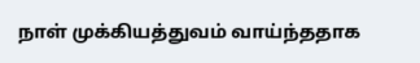நாள் முக்கியத்துவம் வாய்ந்ததாக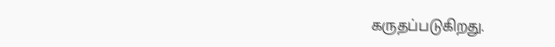கருதப்படுகிறது.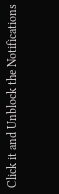Click it and Unblock the Notifications